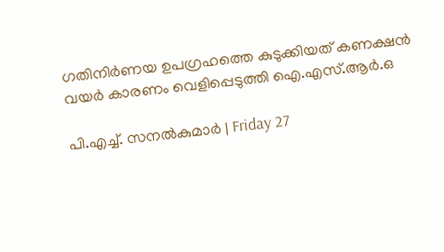ഗതിനിർണയ ഉപഗ്രഹത്തെ കുടുക്കിയത് കണക്ഷൻ വയർ കാരണം വെളിപ്പെടുത്തി ഐ.എസ്.ആർ.ഒ

പി.എച്ച്. സനൽകുമാർ | Friday 27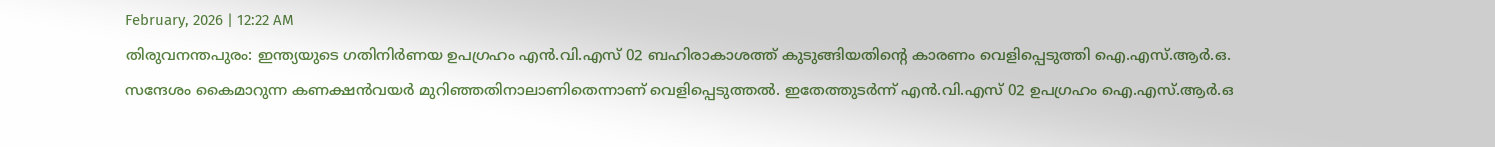February, 2026 | 12:22 AM
തിരുവനന്തപുരം: ഇന്ത്യയുടെ ഗതിനിർണയ ഉപഗ്രഹം എൻ.വി.എസ് 02 ബഹിരാകാശത്ത് കുടുങ്ങിയതിന്റെ കാരണം വെളിപ്പെടുത്തി ഐ.എസ്.ആർ.ഒ. സന്ദേശം കൈമാറുന്ന കണക്ഷൻവയർ മുറിഞ്ഞതിനാലാണിതെന്നാണ് വെളിപ്പെടുത്തൽ. ഇതേത്തുടർന്ന് എൻ.വി.എസ് 02 ഉപഗ്രഹം ഐ.എസ്.ആർ.ഒ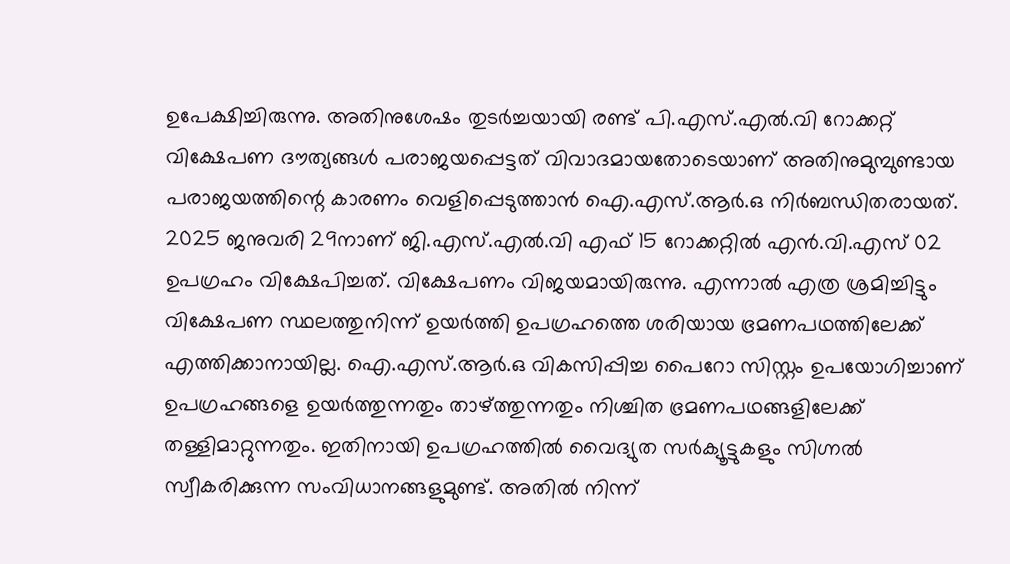ഉപേക്ഷിച്ചിരുന്നു. അതിനുശേഷം തുടർച്ചയായി രണ്ട് പി.എസ്.എൽ.വി റോക്കറ്റ് വിക്ഷേപണ ദൗത്യങ്ങൾ പരാജയപ്പെട്ടത് വിവാദമായതോടെയാണ് അതിനുമുമ്പുണ്ടായ പരാജയത്തിന്റെ കാരണം വെളിപ്പെടുത്താൻ ഐ.എസ്.ആർ.ഒ നിർബന്ധിതരായത്.
2025 ജനുവരി 29നാണ് ജി.എസ്.എൽ.വി എഫ് 15 റോക്കറ്റിൽ എൻ.വി.എസ് 02 ഉപഗ്രഹം വിക്ഷേപിച്ചത്. വിക്ഷേപണം വിജയമായിരുന്നു. എന്നാൽ എത്ര ശ്രമിച്ചിട്ടും വിക്ഷേപണ സ്ഥലത്തുനിന്ന് ഉയർത്തി ഉപഗ്രഹത്തെ ശരിയായ ഭ്രമണപഥത്തിലേക്ക് എത്തിക്കാനായില്ല. ഐ.എസ്.ആർ.ഒ വികസിപ്പിച്ച പൈറോ സിസ്റ്റം ഉപയോഗിച്ചാണ് ഉപഗ്രഹങ്ങളെ ഉയർത്തുന്നതും താഴ്ത്തുന്നതും നിശ്ചിത ഭ്രമണപഥങ്ങളിലേക്ക് തള്ളിമാറ്റുന്നതും. ഇതിനായി ഉപഗ്രഹത്തിൽ വൈദ്യുത സർക്യൂട്ടുകളും സിഗ്നൽ സ്വീകരിക്കുന്ന സംവിധാനങ്ങളുമുണ്ട്. അതിൽ നിന്ന്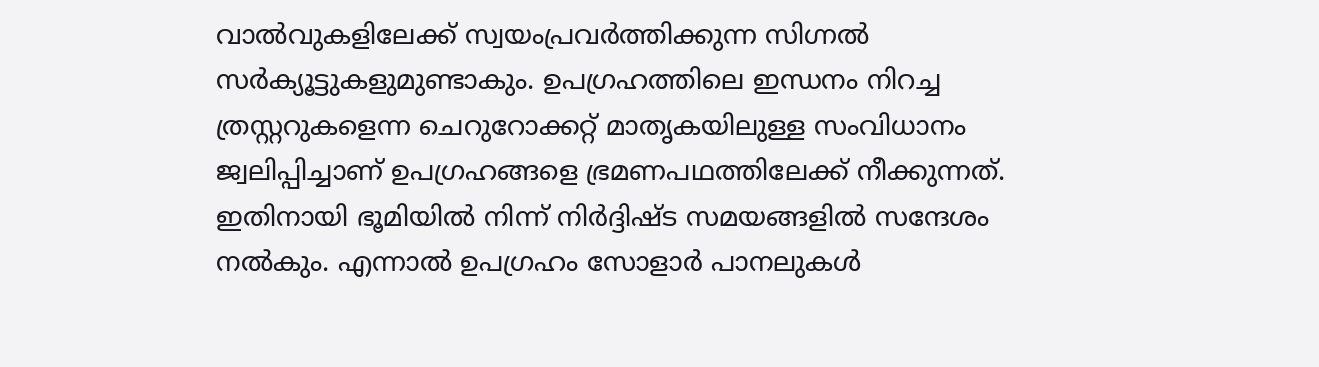വാൽവുകളിലേക്ക് സ്വയംപ്രവർത്തിക്കുന്ന സിഗ്നൽ സർക്യൂട്ടുകളുമുണ്ടാകും. ഉപഗ്രഹത്തിലെ ഇന്ധനം നിറച്ച ത്രസ്റ്ററുകളെന്ന ചെറുറോക്കറ്റ് മാതൃകയിലുള്ള സംവിധാനം ജ്വലിപ്പിച്ചാണ് ഉപഗ്രഹങ്ങളെ ഭ്രമണപഥത്തിലേക്ക് നീക്കുന്നത്. ഇതിനായി ഭൂമിയിൽ നിന്ന് നിർദ്ദിഷ്ട സമയങ്ങളിൽ സന്ദേശം നൽകും. എന്നാൽ ഉപഗ്രഹം സോളാർ പാനലുകൾ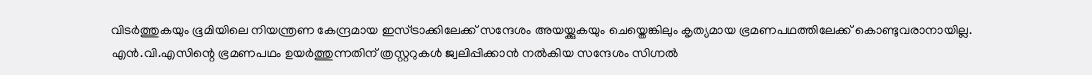വിടർത്തുകയും ഭൂമിയിലെ നിയന്ത്രണ കേന്ദ്രമായ ഇസ്ട്രാക്കിലേക്ക് സന്ദേശം അയയ്ക്കുകയും ചെയ്തെങ്കിലും കൃത്യമായ ഭ്രമണപഥത്തിലേക്ക് കൊണ്ടുവരാനായില്ല.
എൻ.വി.എസിന്റെ ഭ്രമണപഥം ഉയർത്തുന്നതിന് ത്രസ്റ്ററുകൾ ജ്വലിപ്പിക്കാൻ നൽകിയ സന്ദേശം സിഗ്നൽ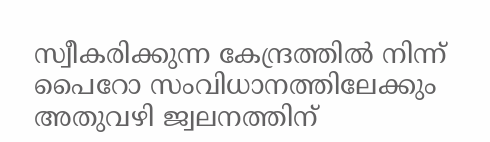സ്വീകരിക്കുന്ന കേന്ദ്രത്തിൽ നിന്ന് പൈറോ സംവിധാനത്തിലേക്കും അതുവഴി ജ്വലനത്തിന്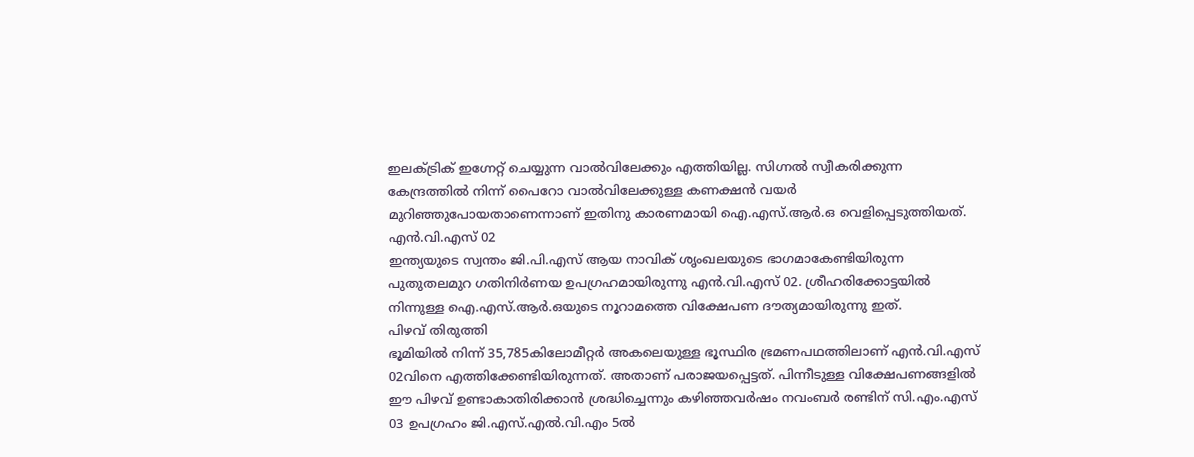ഇലക്ട്രിക് ഇഗ്നേറ്റ് ചെയ്യുന്ന വാൽവിലേക്കും എത്തിയില്ല. സിഗ്നൽ സ്വീകരിക്കുന്ന കേന്ദ്രത്തിൽ നിന്ന് പൈറോ വാൽവിലേക്കുള്ള കണക്ഷൻ വയർ മുറിഞ്ഞുപോയതാണെന്നാണ് ഇതിനു കാരണമായി ഐ.എസ്.ആർ.ഒ വെളിപ്പെടുത്തിയത്.
എൻ.വി.എസ് 02
ഇന്ത്യയുടെ സ്വന്തം ജി.പി.എസ് ആയ നാവിക് ശൃംഖലയുടെ ഭാഗമാകേണ്ടിയിരുന്ന പുതുതലമുറ ഗതിനിർണയ ഉപഗ്രഹമായിരുന്നു എൻ.വി.എസ് 02. ശ്രീഹരിക്കോട്ടയിൽ നിന്നുള്ള ഐ.എസ്.ആർ.ഒയുടെ നൂറാമത്തെ വിക്ഷേപണ ദൗത്യമായിരുന്നു ഇത്.
പിഴവ് തിരുത്തി
ഭൂമിയിൽ നിന്ന് 35,785കിലോമീറ്റർ അകലെയുള്ള ഭൂസ്ഥിര ഭ്രമണപഥത്തിലാണ് എൻ.വി.എസ് 02വിനെ എത്തിക്കേണ്ടിയിരുന്നത്. അതാണ് പരാജയപ്പെട്ടത്. പിന്നീടുള്ള വിക്ഷേപണങ്ങളിൽ ഈ പിഴവ് ഉണ്ടാകാതിരിക്കാൻ ശ്രദ്ധിച്ചെന്നും കഴിഞ്ഞവർഷം നവംബർ രണ്ടിന് സി.എം.എസ് 03 ഉപഗ്രഹം ജി.എസ്.എൽ.വി.എം 5ൽ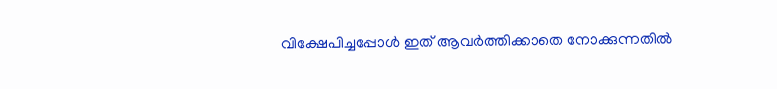വിക്ഷേപിച്ചപ്പോൾ ഇത് ആവർത്തിക്കാതെ നോക്കുന്നതിൽ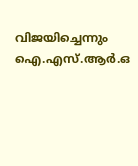വിജയിച്ചെന്നും ഐ.എസ്.ആർ.ഒ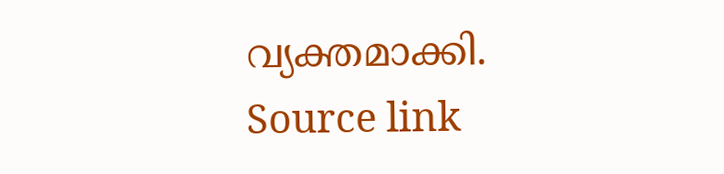വ്യക്തമാക്കി.
Source link